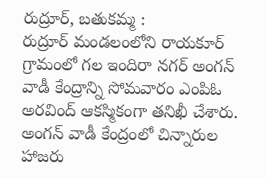రుద్రూర్, బతుకమ్మ :
రుద్రూర్ మండలంలోని రాయకూర్ గ్రామంలో గల ఇందిరా నగర్ అంగన్ వాడీ కేంద్రాన్ని సోమవారం ఎంపిఓ అరవింద్ ఆకస్మికంగా తనిఖీ చేశారు. అంగన్ వాడీ కేంద్రంలో చిన్నారుల హాజరు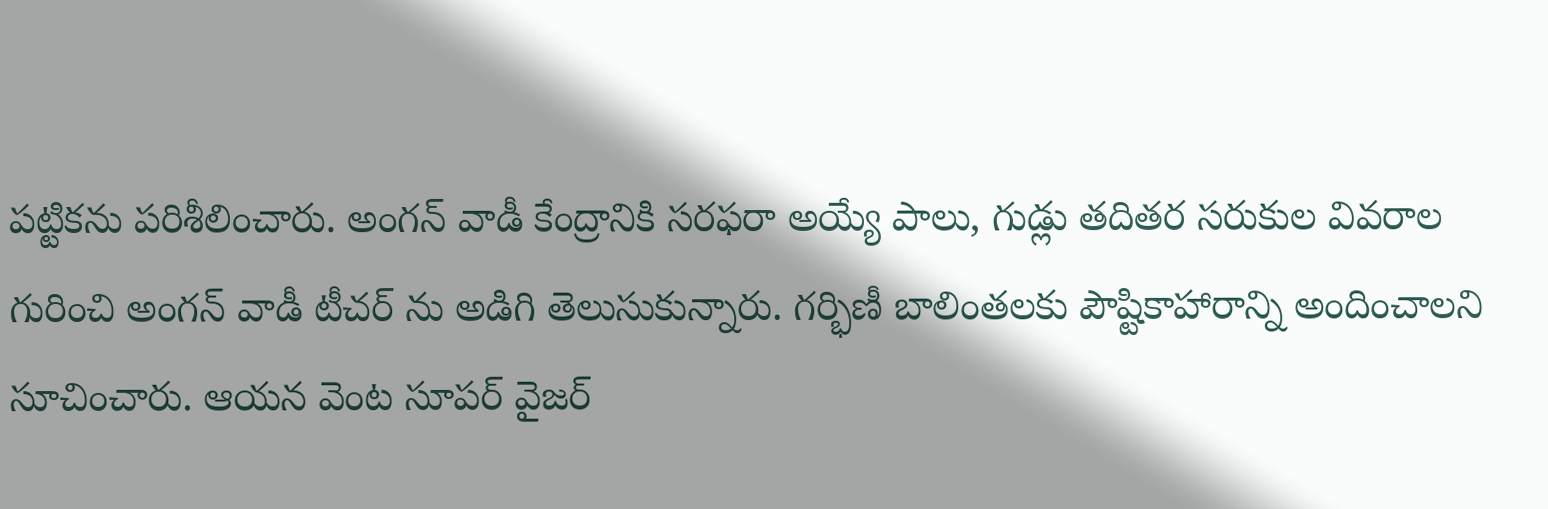పట్టికను పరిశీలించారు. అంగన్ వాడీ కేంద్రానికి సరఫరా అయ్యే పాలు, గుడ్లు తదితర సరుకుల వివరాల గురించి అంగన్ వాడీ టీచర్ ను అడిగి తెలుసుకున్నారు. గర్భిణీ బాలింతలకు పౌష్టికాహారాన్ని అందించాలని సూచించారు. ఆయన వెంట సూపర్ వైజర్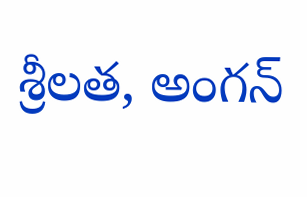శ్రీలత, అంగన్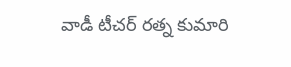వాడీ టీచర్ రత్న కుమారి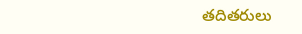తదితరులు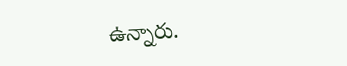ఉన్నారు.